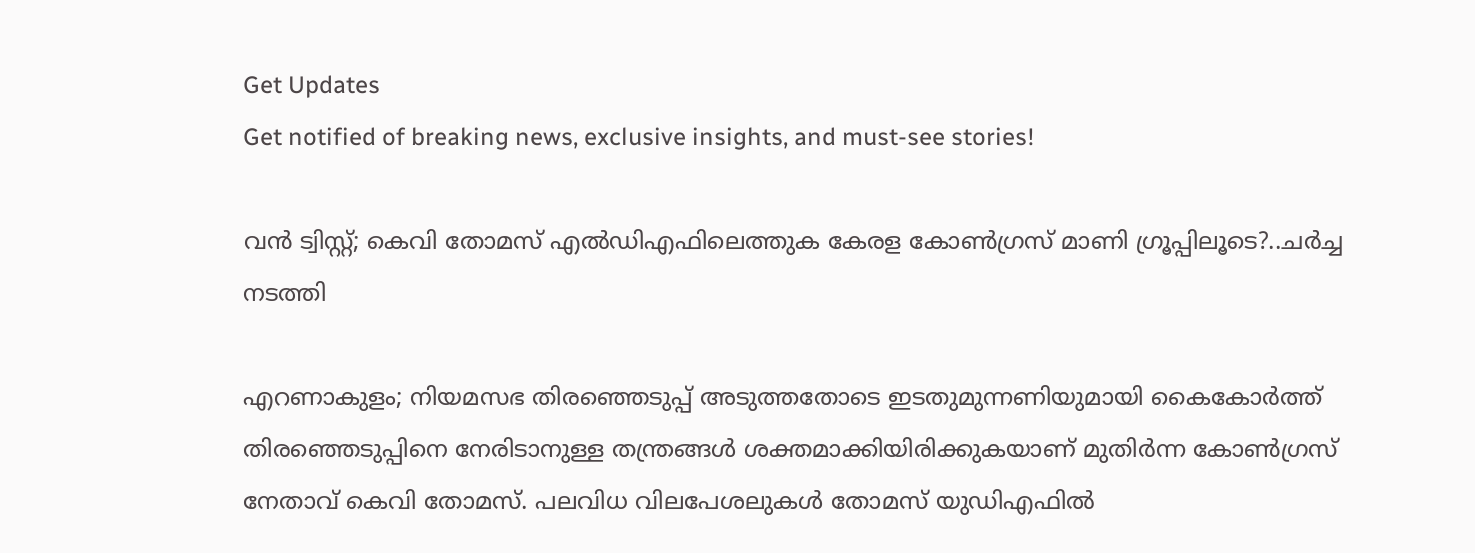Get Updates
Get notified of breaking news, exclusive insights, and must-see stories!

വൻ ട്വിസ്റ്റ്; കെവി തോമസ് എൽഡിഎഫിലെത്തുക കേരള കോൺഗ്രസ് മാണി ഗ്രൂപ്പിലൂടെ?..ചർച്ച നടത്തി

എറണാകുളം; നിയമസഭ തിരഞ്ഞെടുപ്പ് അടുത്തതോടെ ഇടതുമുന്നണിയുമായി കൈകോർത്ത് തിരഞ്ഞെടുപ്പിനെ നേരിടാനുള്ള തന്ത്രങ്ങൾ ശക്തമാക്കിയിരിക്കുകയാണ് മുതിർന്ന കോൺഗ്രസ് നേതാവ് കെവി തോമസ്. പലവിധ വിലപേശലുകൾ തോമസ് യുഡിഎഫിൽ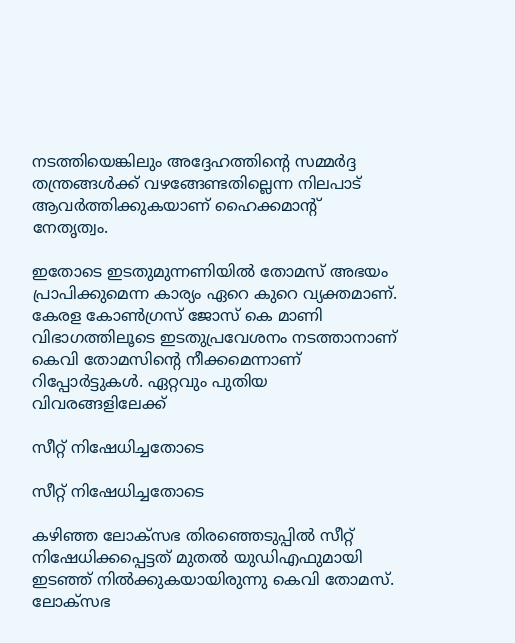നടത്തിയെങ്കിലും അദ്ദേഹത്തിന്റെ സമ്മർദ്ദ തന്ത്രങ്ങൾക്ക് വഴങ്ങേണ്ടതില്ലെന്ന നിലപാട് ആവർത്തിക്കുകയാണ് ഹൈക്കമാന്റ് നേതൃത്വം.

ഇതോടെ ഇടതുമുന്നണിയിൽ തോമസ് അഭയം പ്രാപിക്കുമെന്ന കാര്യം ഏറെ കുറെ വ്യക്തമാണ്. കേരള കോൺഗ്രസ് ജോസ് കെ മാണി വിഭാഗത്തിലൂടെ ഇടതുപ്രവേശനം നടത്താനാണ് കെവി തോമസിന്റെ നീക്കമെന്നാണ് റിപ്പോർട്ടുകൾ. ഏറ്റവും പുതിയ വിവരങ്ങളിലേക്ക്

സീറ്റ് നിഷേധിച്ചതോടെ

സീറ്റ് നിഷേധിച്ചതോടെ

കഴിഞ്ഞ ലോക്സഭ തിരഞ്ഞെടുപ്പിൽ സീറ്റ് നിഷേധിക്കപ്പെട്ടത് മുതൽ യുഡിഎഫുമായി ഇടഞ്ഞ് നിൽക്കുകയായിരുന്നു കെവി തോമസ്. ലോക്സഭ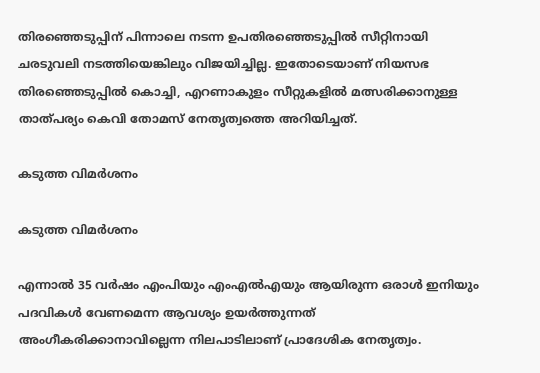തിരഞ്ഞെടുപ്പിന് പിന്നാലെ നടന്ന ഉപതിരഞ്ഞെടുപ്പിൽ സീറ്റിനായി ചരടുവലി നടത്തിയെങ്കിലും വിജയിച്ചില്ല. ഇതോടെയാണ് നിയസഭ തിരഞ്ഞെടുപ്പിൽ കൊച്ചി, എറണാകുളം സീറ്റുകളിൽ മത്സരിക്കാനുള്ള താത്പര്യം കെവി തോമസ് നേതൃത്വത്തെ അറിയിച്ചത്.

കടുത്ത വിമർശനം

കടുത്ത വിമർശനം

എന്നാൽ 35 വർഷം എംപിയും എംഎൽഎയും ആയിരുന്ന ഒരാൾ ഇനിയും പദവികൾ വേണമെന്ന ആവശ്യം ഉയർത്തുന്നത് അംഗീകരിക്കാനാവില്ലെന്ന നിലപാടിലാണ് പ്രാദേശിക നേതൃത്വം.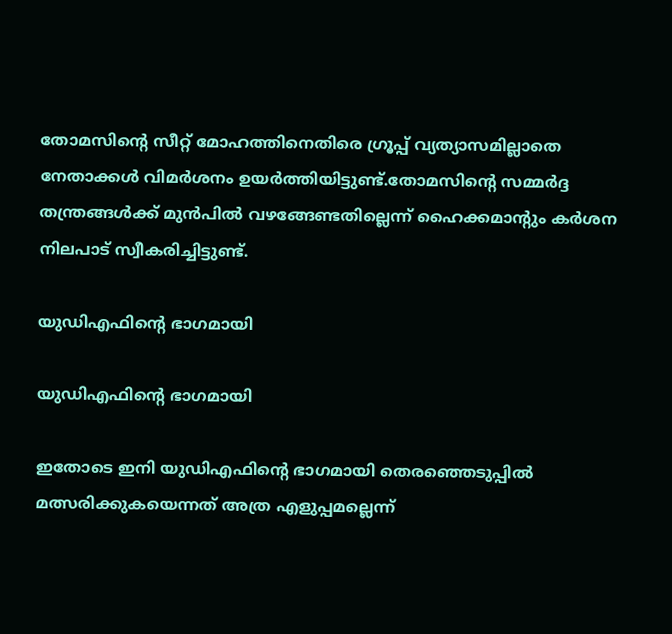തോമസിന്റെ സീറ്റ് മോഹത്തിനെതിരെ ഗ്രൂപ്പ് വ്യത്യാസമില്ലാതെ നേതാക്കൾ വിമർശനം ഉയർത്തിയിട്ടുണ്ട്.തോമസിന്റെ സമ്മർദ്ദ തന്ത്രങ്ങൾക്ക് മുൻപിൽ വഴങ്ങേണ്ടതില്ലെന്ന് ഹൈക്കമാന്റും കർശന നിലപാട് സ്വീകരിച്ചിട്ടുണ്ട്.

യുഡിഎഫിന്റെ ഭാഗമായി

യുഡിഎഫിന്റെ ഭാഗമായി

ഇതോടെ ഇനി യുഡിഎഫിന്റെ ഭാഗമായി തെരഞ്ഞെടുപ്പില്‍ മത്സരിക്കുകയെന്നത് അത്ര എളുപ്പമല്ലെന്ന്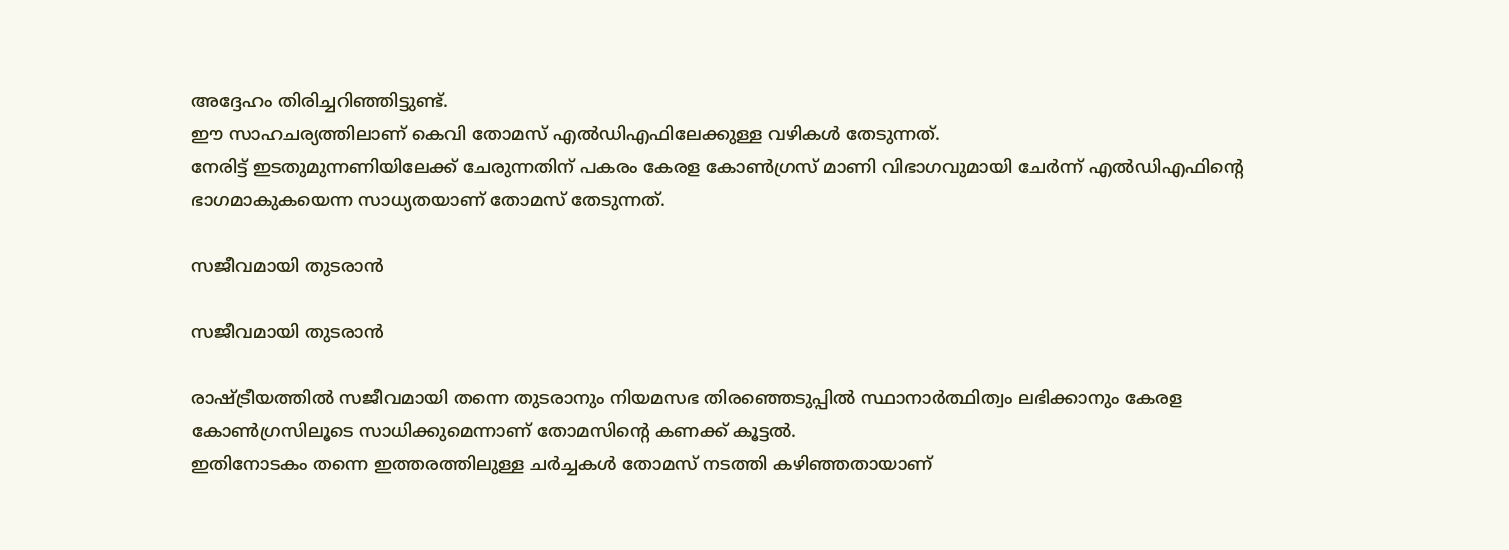അദ്ദേഹം തിരിച്ചറിഞ്ഞിട്ടുണ്ട്.
ഈ സാഹചര്യത്തിലാണ് കെവി തോമസ് എൽഡിഎഫിലേക്കുള്ള വഴികൾ തേടുന്നത്.
നേരിട്ട് ഇടതുമുന്നണിയിലേക്ക് ചേരുന്നതിന് പകരം കേരള കോൺഗ്രസ് മാണി വിഭാഗവുമായി ചേർന്ന് എൽഡിഎഫിന്റെ ഭാഗമാകുകയെന്ന സാധ്യതയാണ് തോമസ് തേടുന്നത്.

സജീവമായി തുടരാൻ

സജീവമായി തുടരാൻ

രാഷ്ട്രീയത്തിൽ സജീവമായി തന്നെ തുടരാനും നിയമസഭ തിരഞ്ഞെടുപ്പിൽ സ്ഥാനാർത്ഥിത്വം ലഭിക്കാനും കേരള കോൺഗ്രസിലൂടെ സാധിക്കുമെന്നാണ് തോമസിന്റെ കണക്ക് കൂട്ടൽ.
ഇതിനോടകം തന്നെ ഇത്തരത്തിലുള്ള ചർച്ചകൾ തോമസ് നടത്തി കഴിഞ്ഞതായാണ്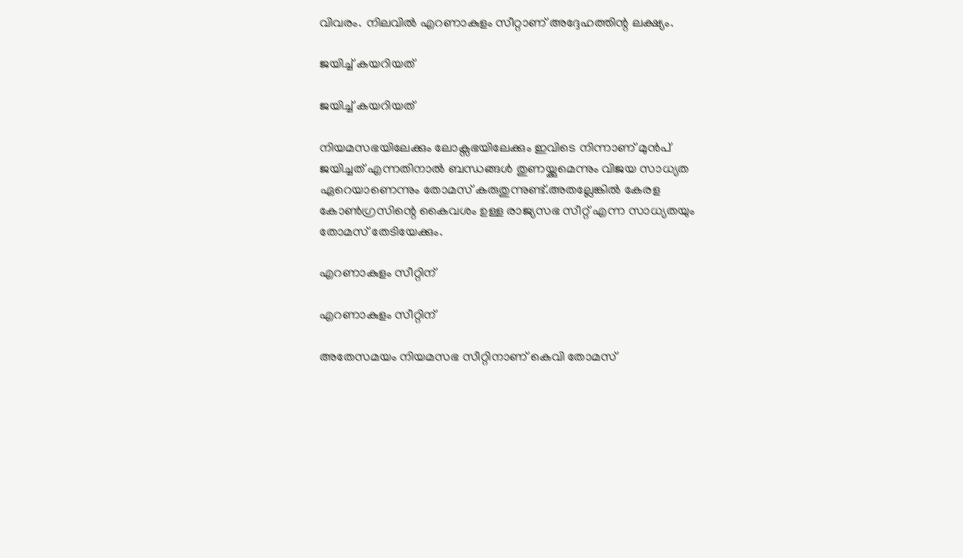വിവരം. നിലവിൽ എറണാകുളം സീറ്റാണ് അദ്ദേഹത്തിന്റ ലക്ഷ്യം.

ജയിച്ച് കയറിയത്

ജയിച്ച് കയറിയത്

നിയമസഭയിലേക്കും ലോക്സഭയിലേക്കും ഇവിടെ നിന്നാണ് മുൻപ് ജയിച്ചത് എന്നതിനാൽ ബന്ധങ്ങൾ തുണയ്ക്കുമെന്നും വിജയ സാധ്യത ഏറെയാണെന്നും തോമസ് കരുതുന്നുണ്ട്.അതല്ലേങ്കിൽ കേരള കോൺഗ്രസിന്റെ കൈവശം ഉള്ള രാജ്യസഭ സീറ്റ് എന്ന സാധ്യതയും തോമസ് തേടിയേക്കും.

എറണാകുളം സീറ്റിന്

എറണാകുളം സീറ്റിന്

അതേസമയം നിയമസഭ സീറ്റിനാണ് കെവി തോമസ്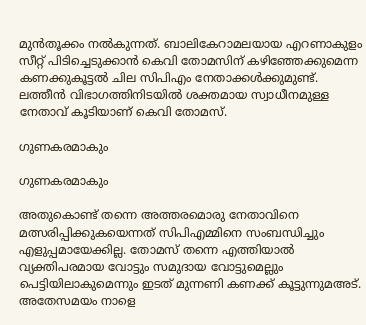മുൻതൂക്കം നൽകുന്നത്. ബാലികേറാമലയായ എറണാകുളം സീറ്റ് പിടിച്ചെടുക്കാന്‍ കെവി തോമസിന് കഴിഞ്ഞേക്കുമെന്ന കണക്കുകൂട്ടല്‍ ചില സിപിഎം നേതാക്കൾക്കുമുണ്ട്.
ലത്തീൻ വിഭാഗത്തിനിടയിൽ ശക്തമായ സ്വാധീനമുള്ള നേതാവ് കൂടിയാണ് കെവി തോമസ്.

ഗുണകരമാകും

ഗുണകരമാകും

അതുകൊണ്ട് തന്നെ അത്തരമൊരു നേതാവിനെ മത്സരിപ്പിക്കുകയെന്നത് സിപിഎമ്മിനെ സംബന്ധിച്ചും എളുപ്പമായേക്കില്ല. തോമസ് തന്നെ എത്തിയാൽ വ്യക്തിപരമായ വോട്ടും സമുദായ വോട്ടുമെല്ലും പെട്ടിയിലാകുമെന്നും ഇടത് മുന്നണി കണക്ക് കൂട്ടുന്നുമഅട്.
അതേസമയം നാളെ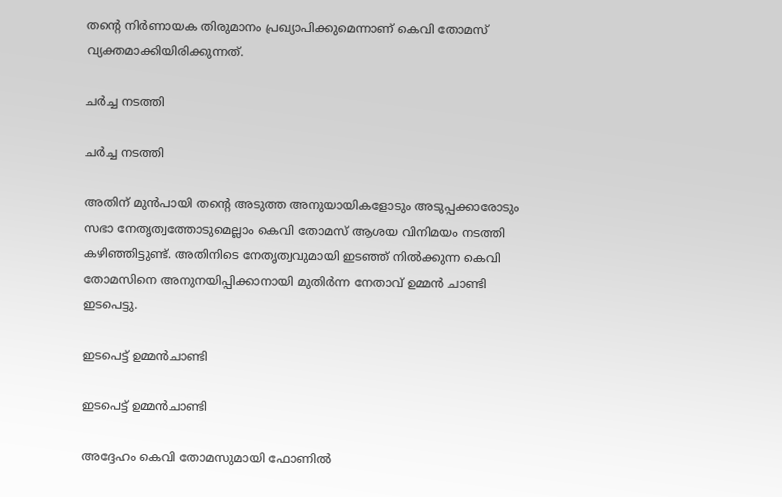തന്റെ നിർണായക തിരുമാനം പ്രഖ്യാപിക്കുമെന്നാണ് കെവി തോമസ് വ്യക്തമാക്കിയിരിക്കുന്നത്.

ചർച്ച നടത്തി

ചർച്ച നടത്തി

അതിന് മുൻപായി തന്റെ അടുത്ത അനുയായികളോടും അടുപ്പക്കാരോടും സഭാ നേതൃത്വത്തോടുമെല്ലാം കെവി തോമസ് ആശയ വിനിമയം നടത്തി കഴിഞ്ഞിട്ടുണ്ട്. അതിനിടെ നേതൃത്വവുമായി ഇടഞ്ഞ് നിൽക്കുന്ന കെവി തോമസിനെ അനുനയിപ്പിക്കാനായി മുതിർന്ന നേതാവ് ഉമ്മൻ ചാണ്ടി ഇടപെട്ടു.

ഇടപെട്ട് ഉമ്മൻചാണ്ടി

ഇടപെട്ട് ഉമ്മൻചാണ്ടി

അദ്ദേഹം കെവി തോമസുമായി ഫോണിൽ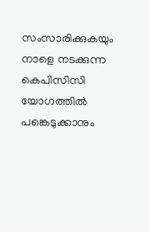സംസാരിക്കുകയും നാളെ നടക്കുന്ന കെപിസിസി യോഗത്തിൽ പങ്കെടുക്കാനും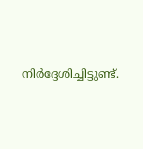നിർദ്ദേശിച്ചിട്ടുണ്ട്.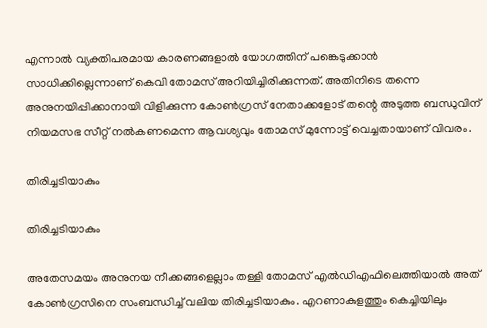എന്നാൽ വ്യക്തിപരമായ കാരണങ്ങളാൽ യോഗത്തിന് പങ്കെടുക്കാൻ സാധിക്കില്ലെന്നാണ് കെവി തോമസ് അറിയിച്ചിരിക്കുന്നത്. അതിനിടെ തന്നെ അനുനയിപ്പിക്കാനായി വിളിക്കുന്ന കോൺഗ്രസ് നേതാക്കളോട് തന്റെ അടുത്ത ബന്ധുവിന് നിയമസഭ സീറ്റ് നൽകണമെന്ന ആവശ്യവും തോമസ് മുന്നോട്ട് വെച്ചതായാണ് വിവരം.

തിരിച്ചടിയാകും

തിരിച്ചടിയാകും

അതേസമയം അനുനയ നീക്കങ്ങളെല്ലാം തള്ളി തോമസ് എൽഡിഎഫിലെത്തിയാൽ അത് കോൺഗ്രസിനെ സംബന്ധിച്ച് വലിയ തിരിച്ചടിയാകും. എറണാകുളത്തും കെച്ചിയിലും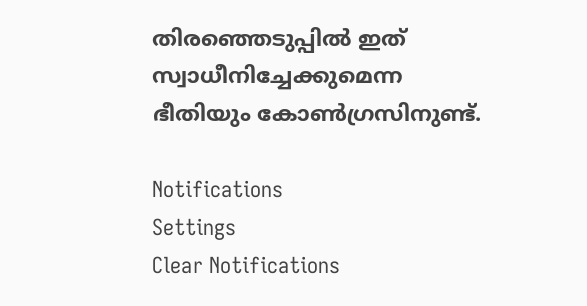തിരഞ്ഞെടുപ്പിൽ ഇത് സ്വാധീനിച്ചേക്കുമെന്ന ഭീതിയും കോൺഗ്രസിനുണ്ട്.

Notifications
Settings
Clear Notifications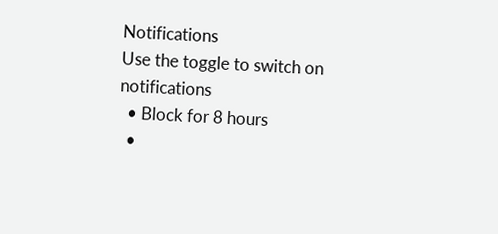Notifications
Use the toggle to switch on notifications
  • Block for 8 hours
  •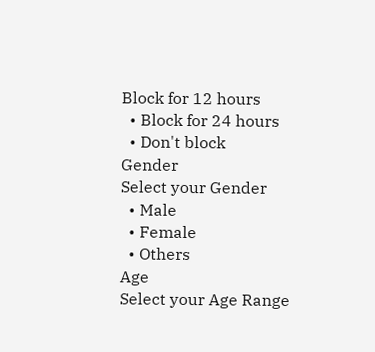Block for 12 hours
  • Block for 24 hours
  • Don't block
Gender
Select your Gender
  • Male
  • Female
  • Others
Age
Select your Age Range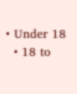• Under 18
  • 18 to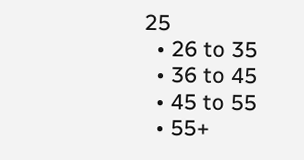25
  • 26 to 35
  • 36 to 45
  • 45 to 55
  • 55+